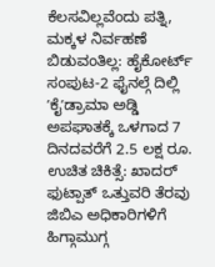ಕೆಲಸವಿಲ್ಲವೆಂದು ಪತ್ನಿ, ಮಕ್ಕಳ ನಿರ್ವಹಣೆ ಬಿಡುವಂತಿಲ್ಲ: ಹೈಕೋರ್ಟ್
ಸಂಪುಟ-2 ಫೈನಲ್ಗೆ ದಿಲ್ಲಿ ʼಕೈʼಡ್ರಾಮಾ ಅಡ್ಡಿ
ಅಪಘಾತಕ್ಕೆ ಒಳಗಾದ 7 ದಿನದವರೆಗೆ 2.5 ಲಕ್ಷ ರೂ. ಉಚಿತ ಚಿಕಿತ್ಸೆ: ಖಾದರ್
ಫುಟ್ಪಾತ್ ಒತ್ತುವರಿ ತೆರವು ಜಿಬಿಎ ಅಧಿಕಾರಿಗಳಿಗೆ ಹಿಗ್ಗಾಮುಗ್ಗ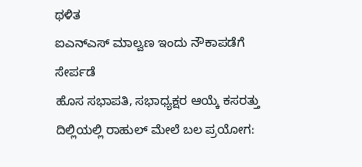ಥಳಿತ
ಐಎನ್ಎಸ್ ಮಾಲ್ವಣ ಇಂದು ನೌಕಾಪಡೆಗೆ ಸೇರ್ಪಡೆ
ಹೊಸ ಸಭಾಪತಿ, ಸಭಾಧ್ಯಕ್ಷರ ಆಯ್ಕೆ ಕಸರತ್ತು
ದಿಲ್ಲಿಯಲ್ಲಿ ರಾಹುಲ್ ಮೇಲೆ ಬಲ ಪ್ರಯೋಗ: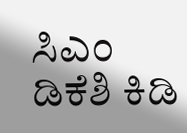ಸಿಎಂ ಡಿಕೆಶಿ ಕಿಡಿ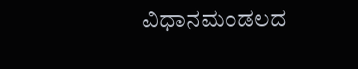ವಿಧಾನಮಂಡಲದ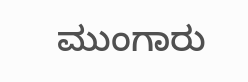ಮುಂಗಾರು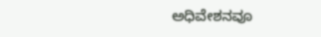ಅಧಿವೇಶನವೂ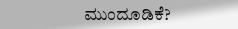ಮುಂದೂಡಿಕೆ?